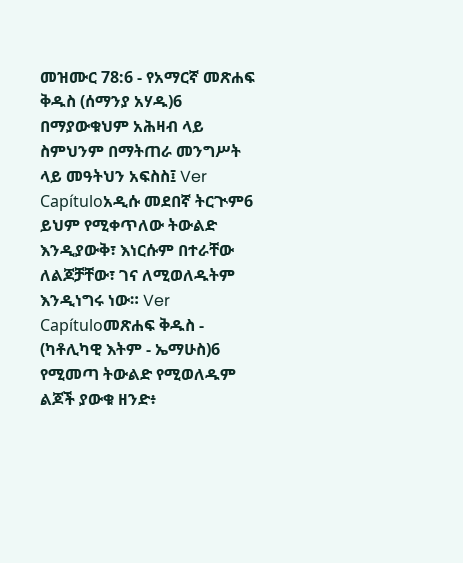መዝሙር 78:6 - የአማርኛ መጽሐፍ ቅዱስ (ሰማንያ አሃዱ)6 በማያውቁህም አሕዛብ ላይ ስምህንም በማትጠራ መንግሥት ላይ መዓትህን አፍስስ፤ Ver Capítuloአዲሱ መደበኛ ትርጒም6 ይህም የሚቀጥለው ትውልድ እንዲያውቅ፣ እነርሱም በተራቸው ለልጆቻቸው፣ ገና ለሚወለዱትም እንዲነግሩ ነው። Ver Capítuloመጽሐፍ ቅዱስ - (ካቶሊካዊ እትም - ኤማሁስ)6 የሚመጣ ትውልድ የሚወለዱም ልጆች ያውቁ ዘንድ፥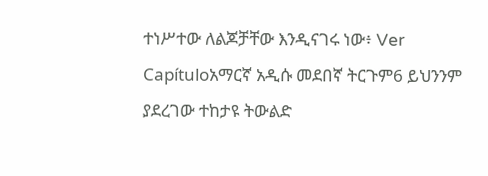ተነሥተው ለልጆቻቸው እንዲናገሩ ነው፥ Ver Capítuloአማርኛ አዲሱ መደበኛ ትርጉም6 ይህንንም ያደረገው ተከታዩ ትውልድ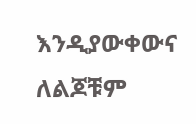እንዲያውቀውና ለልጆቹም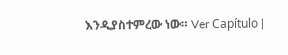እንዲያስተምረው ነው። Ver Capítulo |